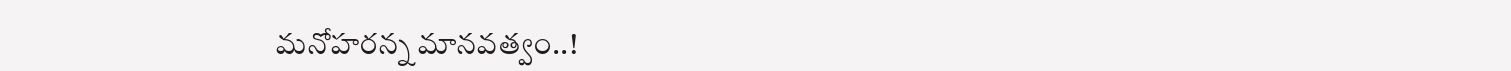మనోహరన్న మానవత్వం..!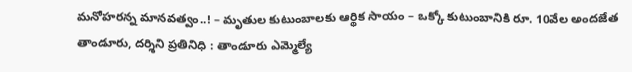మనోహరన్న మానవత్వం..! – మృతుల కుటుంబాలకు ఆర్థిక సాయం – ఒక్కో కుటుంబానికి రూ. 10వేల అందజేత తాండూరు, దర్శిని ప్రతినిధి : తాండూరు ఎమ్మెల్యే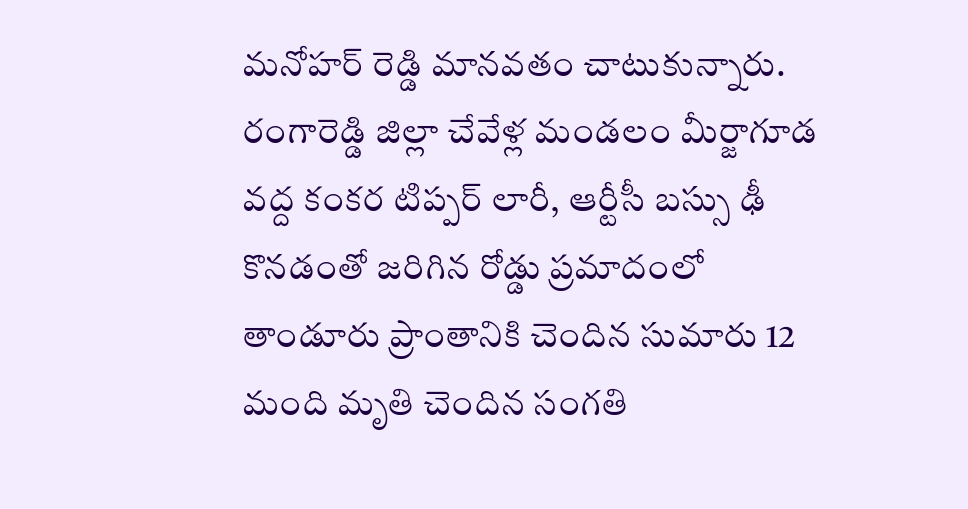మనోహర్ రెడ్డి మానవతం చాటుకున్నారు. రంగారెడ్డి జిల్లా చేవేళ్ల మండలం మీర్జాగూడ వద్ద కంకర టిప్పర్ లారీ, ఆర్టీసీ బస్సు ఢీ కొనడంతో జరిగిన రోడ్డు ప్రమాదంలో తాండూరు ప్రాంతానికి చెందిన సుమారు 12 మంది మృతి చెందిన సంగతి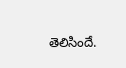తెలిసిందే.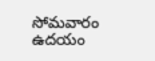సోమవారం ఉదయం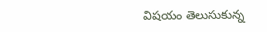విషయం తెలుసుకున్న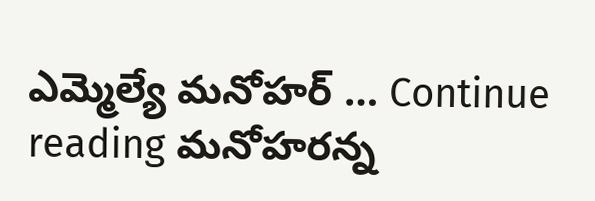ఎమ్మెల్యే మనోహర్ … Continue reading మనోహరన్న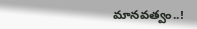మానవత్వం..!